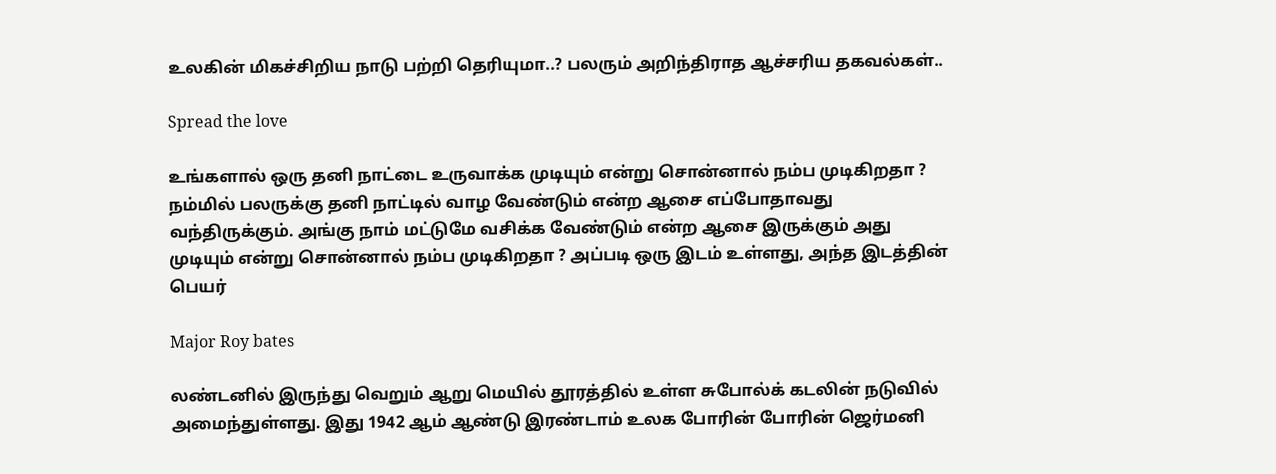உலகின் மிகச்சிறிய நாடு பற்றி தெரியுமா..? பலரும் அறிந்திராத ஆச்சரிய தகவல்கள்..

Spread the love

உங்களால் ஒரு தனி நாட்டை உருவாக்க முடியும் என்று சொன்னால் நம்ப முடிகிறதா ? நம்மில் பலருக்கு தனி நாட்டில் வாழ வேண்டும் என்ற ஆசை எப்போதாவது வந்திருக்கும். அங்கு நாம் மட்டுமே வசிக்க வேண்டும் என்ற ஆசை இருக்கும் அது முடியும் என்று சொன்னால் நம்ப முடிகிறதா ? அப்படி ஒரு இடம் உள்ளது, அந்த இடத்தின் பெயர்

Major Roy bates

லண்டனில் இருந்து வெறும் ஆறு மெயில் தூரத்தில் உள்ள சுபோல்க் கடலின் நடுவில் அமைந்துள்ளது. இது 1942 ஆம் ஆண்டு இரண்டாம் உலக போரின் போரின் ஜெர்மனி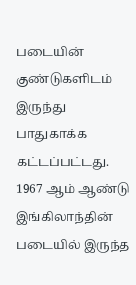படையின் குண்டுகளிடம் இருந்து பாதுகாக்க கட்டப்பட்டது. 1967 ஆம் ஆண்டு இங்கிலாந்தின் படையில் இருந்த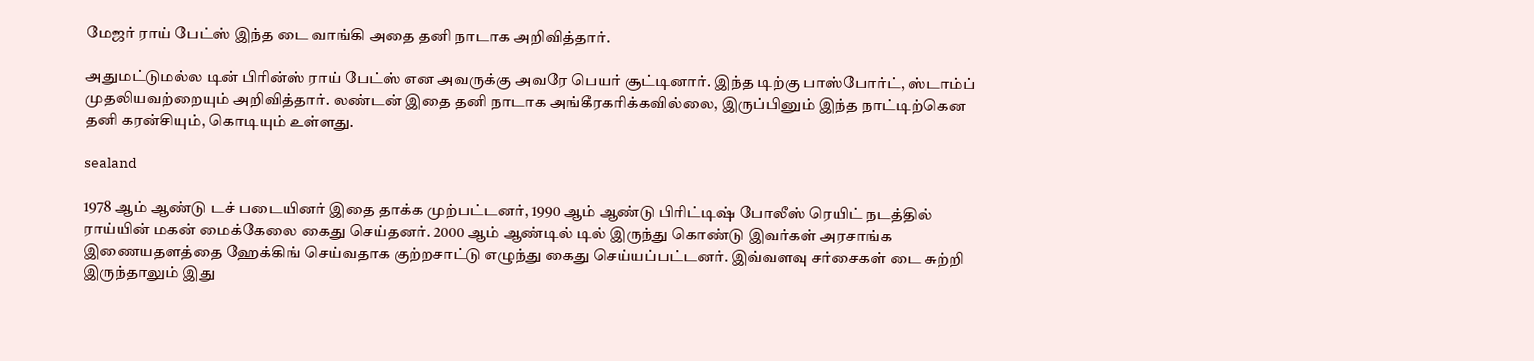மேஜர் ராய் பேட்ஸ் இந்த டை வாங்கி அதை தனி நாடாக அறிவித்தார்.

அதுமட்டுமல்ல டின் பிரின்ஸ் ராய் பேட்ஸ் என அவருக்கு அவரே பெயர் சூட்டினார். இந்த டிற்கு பாஸ்போர்ட், ஸ்டாம்ப் முதலியவற்றையும் அறிவித்தார். லண்டன் இதை தனி நாடாக அங்கீரகரிக்கவில்லை, இருப்பினும் இந்த நாட்டிற்கென தனி கரன்சியும், கொடியும் உள்ளது.

sealand

1978 ஆம் ஆண்டு டச் படையினர் இதை தாக்க முற்பட்டனர், 1990 ஆம் ஆண்டு பிரிட்டிஷ் போலீஸ் ரெயிட் நடத்தில் ராய்யின் மகன் மைக்கேலை கைது செய்தனர். 2000 ஆம் ஆண்டில் டில் இருந்து கொண்டு இவர்கள் அரசாங்க இணையதளத்தை ஹேக்கிங் செய்வதாக குற்றசாட்டு எழுந்து கைது செய்யப்பட்டனர். இவ்வளவு சர்சைகள் டை சுற்றி இருந்தாலும் இது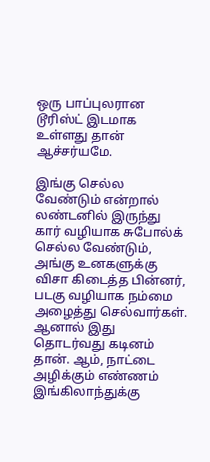ஒரு பாப்புலரான டூரிஸ்ட் இடமாக உள்ளது தான் ஆச்சர்யமே.

இங்கு செல்ல வேண்டும் என்றால் லண்டனில் இருந்து கார் வழியாக சுபோல்க் செல்ல வேண்டும், அங்கு உனகளுக்கு விசா கிடைத்த பின்னர், படகு வழியாக நம்மை அழைத்து செல்வார்கள். ஆனால் இது தொடர்வது கடினம் தான். ஆம், நாட்டை அழிக்கும் எண்ணம் இங்கிலாந்துக்கு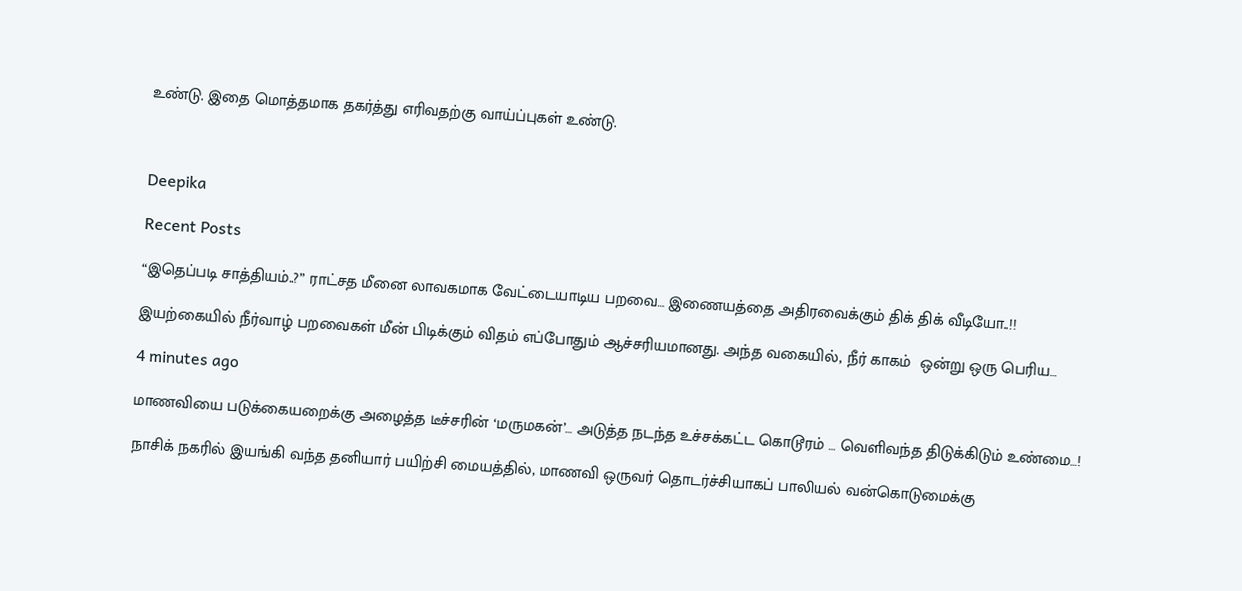உண்டு. இதை மொத்தமாக தகர்த்து எரிவதற்கு வாய்ப்புகள் உண்டு.



Deepika

Recent Posts

“இதெப்படி சாத்தியம்..?” ராட்சத மீனை லாவகமாக வேட்டையாடிய பறவை… இணையத்தை அதிரவைக்கும் திக் திக் வீடியோ..!!

இயற்கையில் நீர்வாழ் பறவைகள் மீன் பிடிக்கும் விதம் எப்போதும் ஆச்சரியமானது. அந்த வகையில், நீர் காகம்  ஒன்று ஒரு பெரிய…

4 minutes ago

மாணவியை படுக்கையறைக்கு அழைத்த டீச்சரின் ‘மருமகன்’… அடுத்த நடந்த உச்சக்கட்ட கொடூரம் … வெளிவந்த திடுக்கிடும் உண்மை…!

நாசிக் நகரில் இயங்கி வந்த தனியார் பயிற்சி மையத்தில், மாணவி ஒருவர் தொடர்ச்சியாகப் பாலியல் வன்கொடுமைக்கு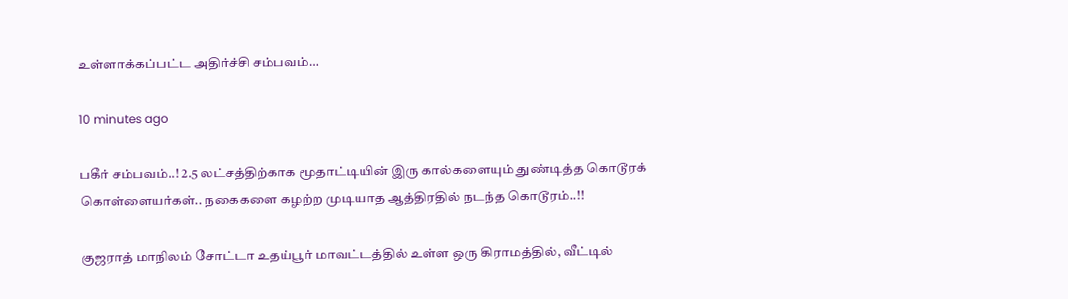உள்ளாக்கப்பட்ட அதிர்ச்சி சம்பவம்…

10 minutes ago

பகீர் சம்பவம்..! 2.5 லட்சத்திற்காக மூதாட்டியின் இரு கால்களையும் துண்டித்த கொடூரக் கொள்ளையர்கள்.. நகைகளை கழற்ற முடியாத ஆத்திரதில் நடந்த கொடூரம்..!!

குஜராத் மாநிலம் சோட்டா உதய்பூர் மாவட்டத்தில் உள்ள ஒரு கிராமத்தில், வீட்டில்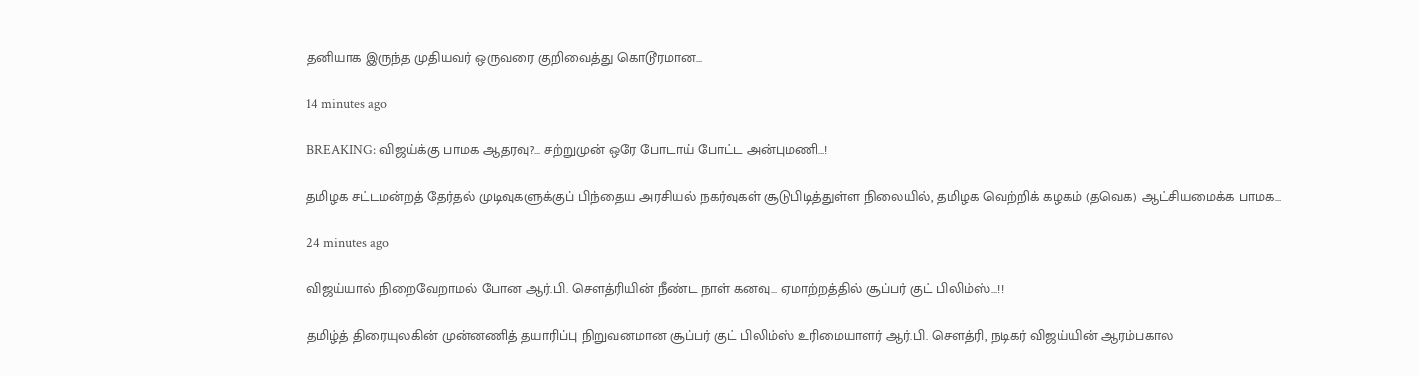தனியாக இருந்த முதியவர் ஒருவரை குறிவைத்து கொடூரமான…

14 minutes ago

BREAKING: விஜய்க்கு பாமக ஆதரவு?… சற்றுமுன் ஒரே போடாய் போட்ட அன்புமணி…!

தமிழக சட்டமன்றத் தேர்தல் முடிவுகளுக்குப் பிந்தைய அரசியல் நகர்வுகள் சூடுபிடித்துள்ள நிலையில், தமிழக வெற்றிக் கழகம் (தவெக) ஆட்சியமைக்க பாமக…

24 minutes ago

விஜய்யால் நிறைவேறாமல் போன ஆர்.பி. சௌத்ரியின் நீண்ட நாள் கனவு… ஏமாற்றத்தில் சூப்பர் குட் பிலிம்ஸ்…!!

தமிழ்த் திரையுலகின் முன்னணித் தயாரிப்பு நிறுவனமான சூப்பர் குட் பிலிம்ஸ் உரிமையாளர் ஆர்.பி. சௌத்ரி, நடிகர் விஜய்யின் ஆரம்பகால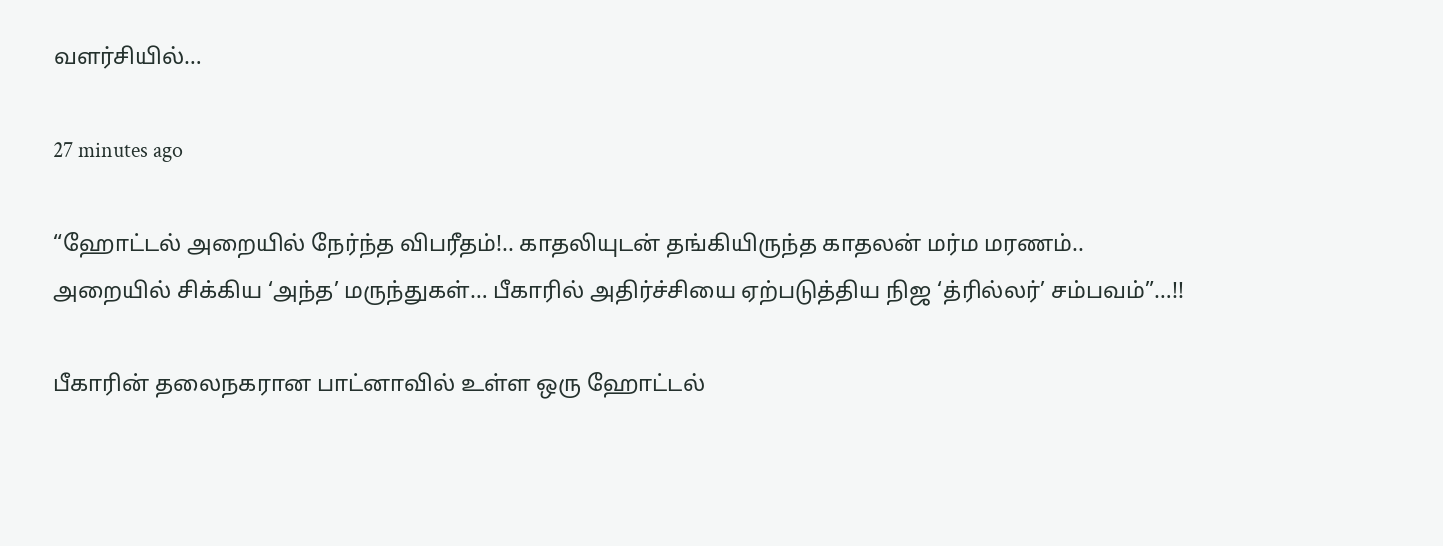வளர்சியில்…

27 minutes ago

“ஹோட்டல் அறையில் நேர்ந்த விபரீதம்!.. காதலியுடன் தங்கியிருந்த காதலன் மர்ம மரணம்.. அறையில் சிக்கிய ‘அந்த’ மருந்துகள்… பீகாரில் அதிர்ச்சியை ஏற்படுத்திய நிஜ ‘த்ரில்லர்’ சம்பவம்”…!!

பீகாரின் தலைநகரான பாட்னாவில் உள்ள ஒரு ஹோட்டல்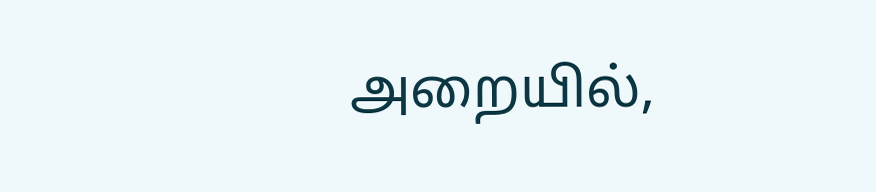அறையில்,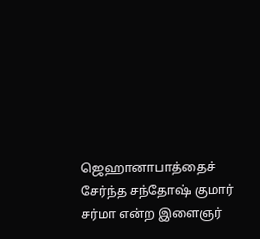ஜெஹானாபாத்தைச் சேர்ந்த சந்தோஷ் குமார் சர்மா என்ற இளைஞர்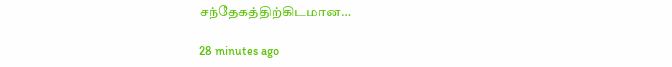சந்தேகத்திற்கிடமான…

28 minutes ago